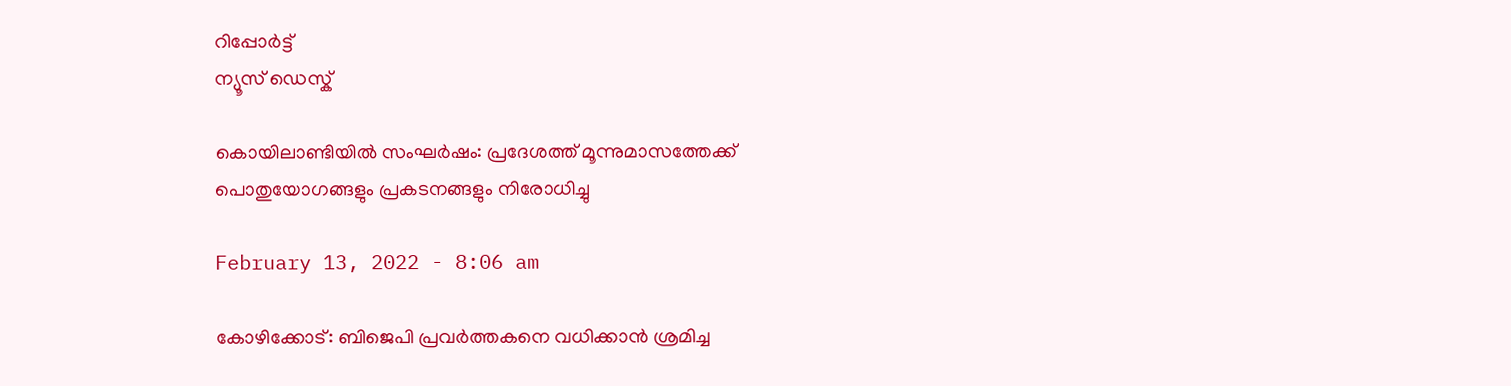റിപ്പോര്‍ട്ട്
ന്യൂസ് ഡെസ്ക്

കൊയിലാണ്ടിയില്‍ സംഘര്‍ഷം: പ്രദേശത്ത്‌ മൂന്നുമാസത്തേക്ക്‌ പൊതുയോഗങ്ങളും പ്രകടനങ്ങളും നിരോധിച്ചു

February 13, 2022 - 8:06 am

കോഴിക്കോട്‌: ബിജെപി പ്രവര്‍ത്തകനെ വധിക്കാന്‍ ശ്രമിച്ച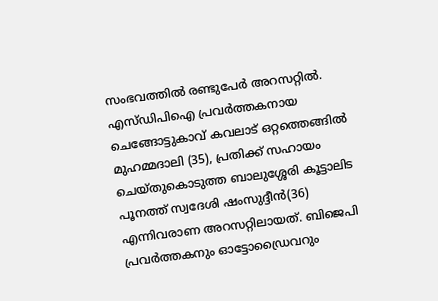സംഭവത്തില്‍ രണ്ടുപേര്‍ അറസറ്റില്‍. എസ്‌ഡിപിഐ പ്രവര്‍ത്തകനായ ചെങ്ങോട്ടുകാവ്‌ കവലാട്‌ ഒറ്റത്തെങ്ങില്‍ മുഹമ്മദാലി (35), പ്രതിക്ക്‌ സഹായം ചെയ്‌തുകൊടുത്ത ബാലുശ്ശേരി കൂട്ടാലിട പൂനത്ത്‌ സ്വദേശി ഷംസുദ്ദീന്‍(36) എന്നിവരാണ അറസറ്റിലായത്‌. ബിജെപി പ്രവര്‍ത്തകനും ഓട്ടോഡ്രൈവറും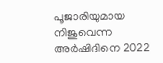പൂജാരിയുമായ നിജുവെന്ന അര്‍ഷിദിനെ 2022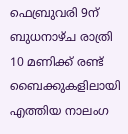ഫെബ്രുവരി 9ന്‌ ബുധനാഴ്‌ച രാത്രി 10 മണിക്ക്‌ രണ്ട്‌ ബൈക്കുകളിലായി എത്തിയ നാലംഗ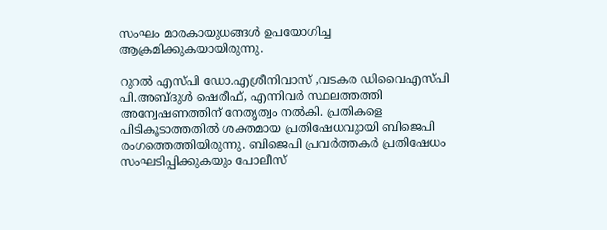സംഘം മാരകായുധങ്ങള്‍ ഉപയോഗിച്ച ആക്രമിക്കുകയായിരുന്നു.

റുറല്‍ എസ്‌പി ഡോ.എശ്രീനിവാസ്‌ ,വടകര ഡിവൈഎസ്‌പി പി.അബ്ദുള്‍ ഷെരീഫ്‌, എന്നിവര്‍ സ്ഥലത്തത്തി അന്വേഷണത്തിന്‌ നേതൃത്വം നല്‍കി. പ്രതികളെ പിടികൂടാത്തതില്‍ ശക്തമായ പ്രതിഷേധവുായി ബിജെപി രംഗത്തെത്തിയിരുന്നു. ബിജെപി പ്രവര്‍ത്തകര്‍ പ്രതിഷേധം സംഘടിപ്പിക്കുകയും പോലീസ്‌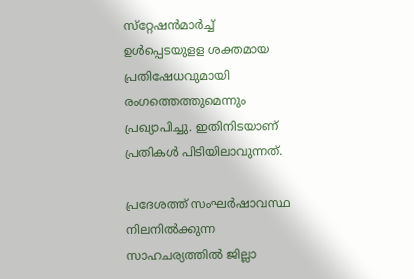സ്‌റ്റേഷന്‍മാര്‍ച്ച്‌ ഉള്‍പ്പെടയുളള ശക്തമായ പ്രതിഷേധവുമായി രംഗത്തെത്തുമെന്നും പ്രഖ്യാപിച്ചു. ഇതിനിടയാണ്‌ പ്രതികള്‍ പിടിയിലാവുന്നത്‌.

പ്രദേശത്ത്‌ സംഘര്‍ഷാവസ്ഥ നിലനില്‍ക്കുന്ന സാഹചര്യത്തില്‍ ജില്ലാ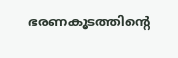ഭരണകൂടത്തിന്റെ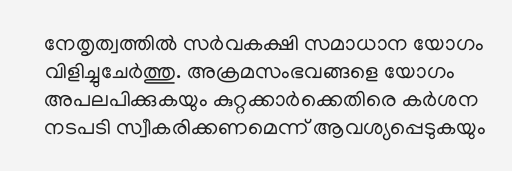നേതൃത്വത്തില്‍ സര്‍വകക്ഷി സമാധാന യോഗം വിളിച്ചുചേര്‍ത്തു. അക്രമസംഭവങ്ങളെ യോഗം അപലപിക്കുകയും കുറ്റക്കാര്‍ക്കെതിരെ കര്‍ശന നടപടി സ്വീകരിക്കണമെന്ന് ആവശ്യപ്പെടുകയും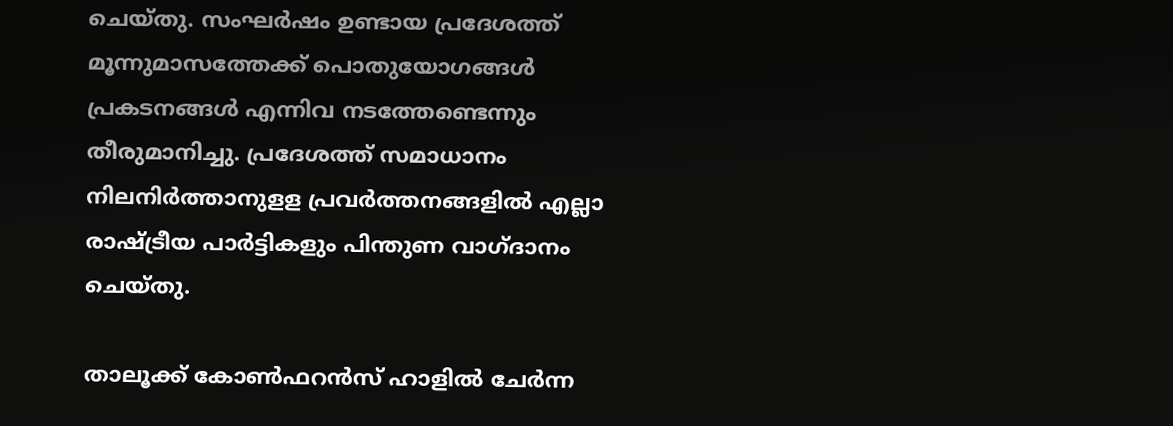ചെയ്‌തു. സംഘര്‍ഷം ഉണ്ടായ പ്രദേശത്ത്‌ മൂന്നുമാസത്തേക്ക്‌ പൊതുയോഗങ്ങള്‍ പ്രകടനങ്ങള്‍ എന്നിവ നടത്തേണ്ടെന്നും തീരുമാനിച്ചു. പ്രദേശത്ത്‌ സമാധാനം നിലനിര്‍ത്താനുളള പ്രവര്‍ത്തനങ്ങളില്‍ എല്ലാ രാഷ്ട്രീയ പാര്‍ട്ടികളും പിന്തുണ വാഗ്‌ദാനം ചെയ്‌തു.

താലൂക്ക്‌ കോണ്‍ഫറന്‍സ്‌ ഹാളില്‍ ചേര്‍ന്ന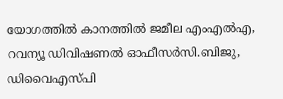യോഗത്തില്‍ കാനത്തില്‍ ജമീല എംഎല്‍എ, റവന്യൂ ഡിവിഷണല്‍ ഓഫീസര്‍സി.ബിജു, ഡിവൈഎസ്‌പി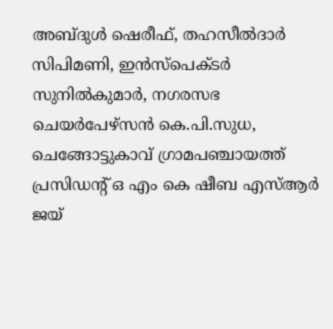അബ്ദുള്‍ ഷെരീഫ്‌, തഹസീല്‍ദാര്‍ സിപിമണി, ഇന്‍സ്‌പെക്ടര്‍ സുനില്‍കുമാര്‍, നഗരസഭ ചെയര്‍പേഴ്‌സന്‍ കെ.പി.സുധ, ചെങ്ങോട്ടുകാവ്‌ ഗ്രാമപഞ്ചായത്ത്‌ പ്രസിഡന്റ് ഒ എം കെ ഷീബ എസ്‌ആര്‍ ജയ്‌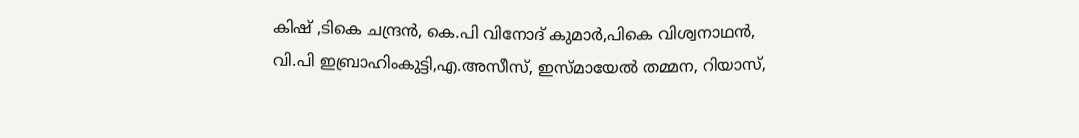കിഷ്‌ ,ടികെ ചന്ദ്രന്‍, കെ.പി വിനോദ്‌ കുമാര്‍,പികെ വിശ്വനാഥന്‍, വി.പി ഇബ്രാഹിംകുട്ടി,എ.അസീസ്‌, ഇസ്‌മായേല്‍ തമ്മന, റിയാസ്‌,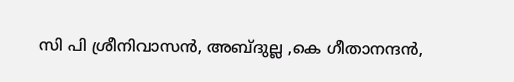സി പി ശ്രീനിവാസന്‍, അബ്ദുല്ല ,കെ ഗീതാനന്ദന്‍,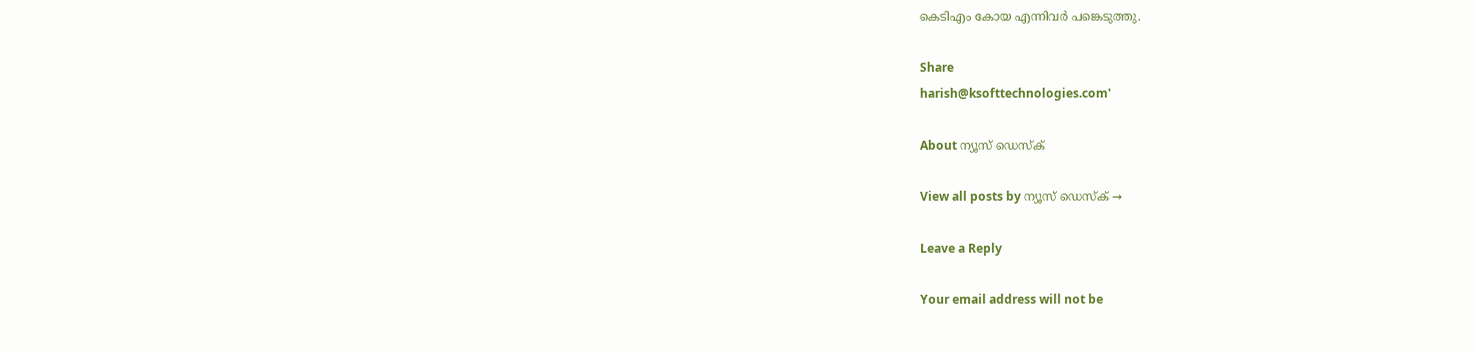കെടിഎം കോയ എന്നിവര്‍ പങ്കെടുത്തു.

Share
harish@ksofttechnologies.com'

About ന്യൂസ് ഡെസ്ക്

View all posts by ന്യൂസ് ഡെസ്ക് →

Leave a Reply

Your email address will not be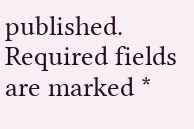published. Required fields are marked *